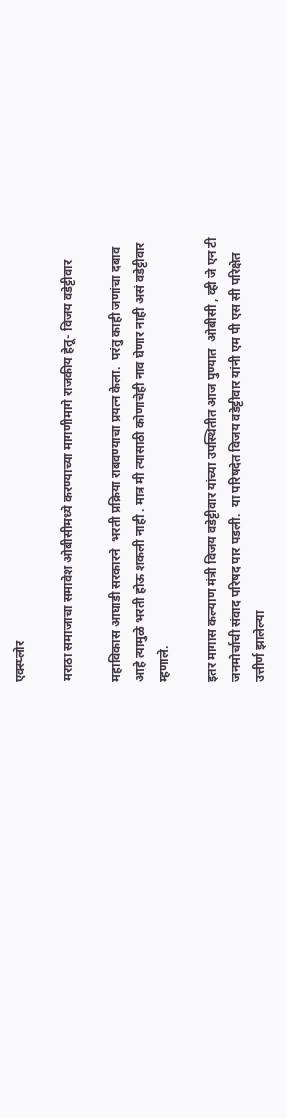एक्स्प्लोर

मराठा समाजाचा समावेश ओबीसीमध्ये करण्याच्या मागणीमागे राजकीय हेतू- विजय वडेट्टीवार

महाविकास आघाडी सरकारने  भरती प्रक्रिया राबवण्याचा प्रयत्न केला.  परंतु काही जणांचा दबाव आहे त्यामुळे भरती होऊ शकली नाही . मात्र मी त्यासाठी कोणाचेही नाव घेणार नाही असं वडेट्टीवार म्हणाले.

इतर मागास कल्याण मंत्री विजय वडेट्टीवार यांच्या उपस्थितीत आज पुण्यात  ओबीसी , व्ही जे एन टी जनमोर्चाची संवाद परिषद पार पडली.  या परिषदेत विजय वडेट्टीवार यांनी एम पी एस सी परिक्षेत उत्तीर्ण झालेल्या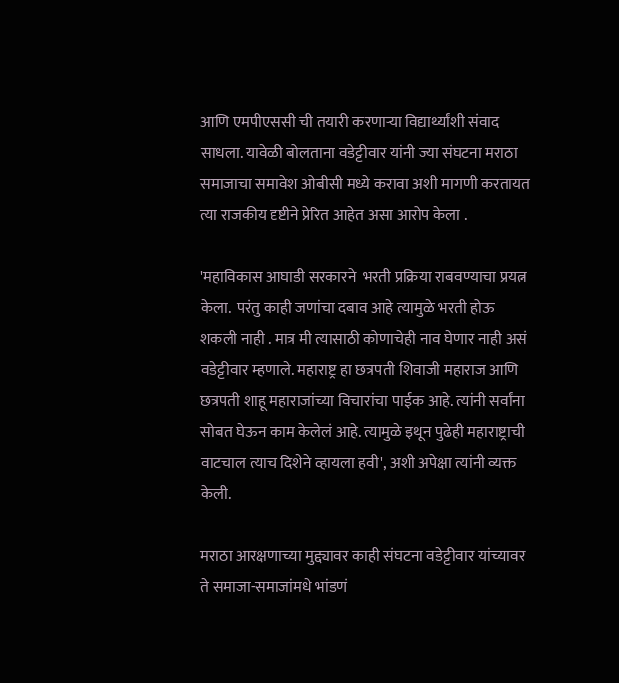आणि एमपीएससी ची तयारी करणाऱ्या विद्यार्थ्यांशी संवाद साधला. यावेळी बोलताना वडेट्टीवार यांनी ज्या संघटना मराठा समाजाचा समावेश ओबीसी मध्ये करावा अशी मागणी करतायत त्या राजकीय दृष्टीने प्रेरित आहेत असा आरोप केला .

'महाविकास आघाडी सरकारने  भरती प्रक्रिया राबवण्याचा प्रयत्न केला.  परंतु काही जणांचा दबाव आहे त्यामुळे भरती होऊ शकली नाही . मात्र मी त्यासाठी कोणाचेही नाव घेणार नाही असं वडेट्टीवार म्हणाले. महाराष्ट्र हा छत्रपती शिवाजी महाराज आणि छत्रपती शाहू महाराजांच्या विचारांचा पाईक आहे. त्यांनी सर्वांना सोबत घेऊन काम केलेलं आहे. त्यामुळे इथून पुढेही महाराष्ट्राची वाटचाल त्याच दिशेने व्हायला हवी', अशी अपेक्षा त्यांनी व्यक्त केली.

मराठा आरक्षणाच्या मुद्द्यावर काही संघटना वडेट्टीवार यांच्यावर ते समाजा-समाजांमधे भांडणं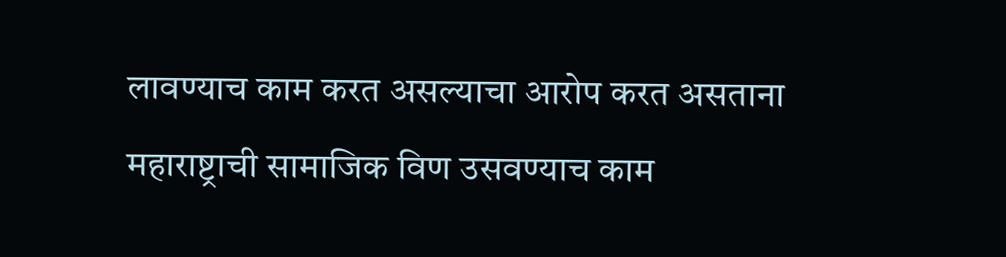लावण्याच काम करत असल्याचा आरोप करत असताना  महाराष्ट्राची सामाजिक विण उसवण्याच काम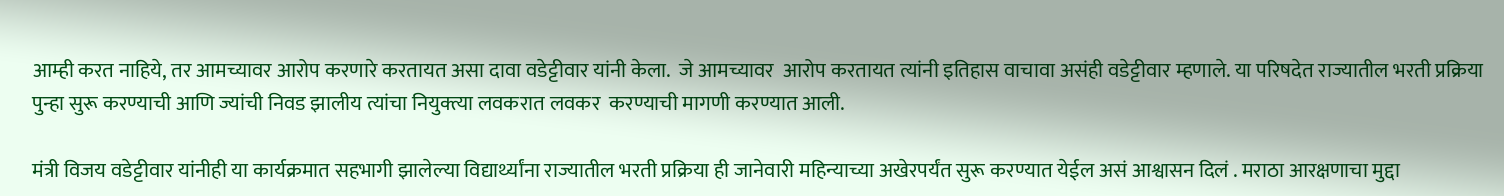आम्ही करत नाहिये, तर आमच्यावर आरोप करणारे करतायत असा दावा वडेट्टीवार यांनी केला.  जे आमच्यावर  आरोप करतायत त्यांनी इतिहास वाचावा असंही वडेट्टीवार म्हणाले. या परिषदेत राज्यातील भरती प्रक्रिया पुन्हा सुरू करण्याची आणि ज्यांची निवड झालीय त्यांचा नियुक्त्या लवकरात लवकर  करण्याची मागणी करण्यात आली.

मंत्री विजय वडेट्टीवार यांनीही या कार्यक्रमात सहभागी झालेल्या विद्यार्थ्यांना राज्यातील भरती प्रक्रिया ही जानेवारी महिन्याच्या अखेरपर्यंत सुरू करण्यात येईल असं आश्वासन दिलं . मराठा आरक्षणाचा मुद्दा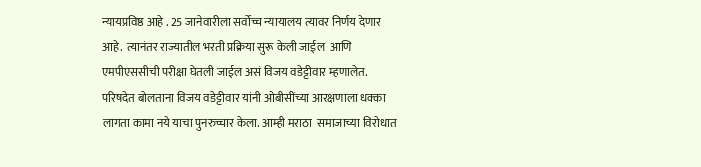न्यायप्रविष्ठ आहे . 25 जानेवारीला सर्वोच्च न्यायालय त्यावर निर्णय देणार आहे.  त्यानंतर राज्यातील भरती प्रक्रिया सुरू केली जाईल  आणि एमपीएससीची परीक्षा घेतली जाईल असं विजय वडेट्टीवार म्हणालेत. परिषदेत बोलताना विजय वडेट्टीवार यांनी ओबीसींच्या आरक्षणाला धक्का लागता कामा नये याचा पुनरुच्चार केला. आम्ही मराठा  समाजाच्या विरोधात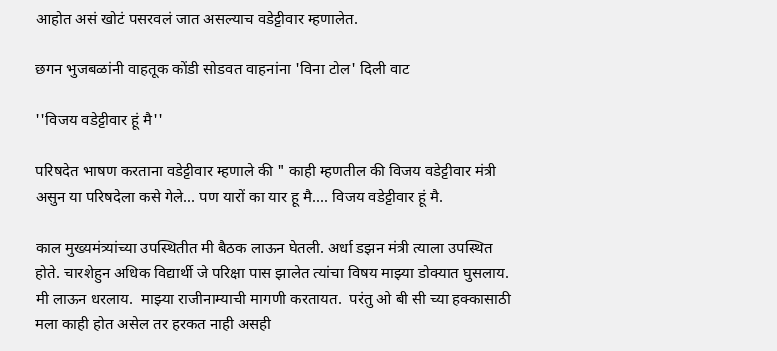आहोत असं खोटं पसरवलं जात असल्याच वडेट्टीवार म्हणालेत.

छगन भुजबळांनी वाहतूक कोंडी सोडवत वाहनांना 'विना टोल' दिली वाट

''विजय वडेट्टीवार हूं मै''

परिषदेत भाषण करताना वडेट्टीवार म्हणाले की " काही म्हणतील की विजय वडेट्टीवार मंत्री असुन या परिषदेला कसे गेले... पण यारों का यार हू मै.... विजय वडेट्टीवार हूं मै.

काल मुख्यमंत्र्यांच्या उपस्थितीत मी बैठक लाऊन घेतली. अर्धा डझन मंत्री त्याला उपस्थित होते. चारशेहुन अधिक विद्यार्थी जे परिक्षा पास झालेत त्यांचा विषय माझ्या डोक्यात घुसलाय. मी लाऊन धरलाय.  माझ्या राजीनाम्याची मागणी करतायत.  परंतु ओ बी सी च्या हक्कासाठी मला काही होत असेल तर हरकत नाही असही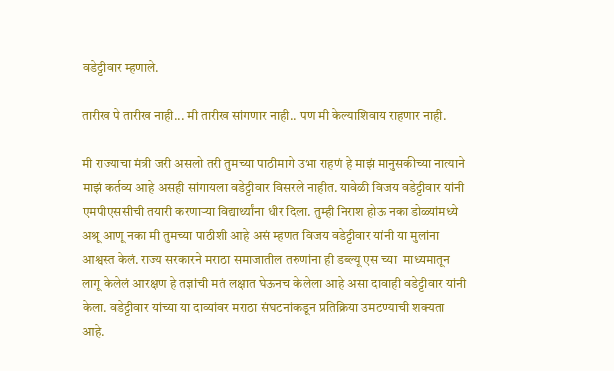वडेट्टीवार म्हणाले.

तारीख पे तारीख नाही... मी तारीख सांगणार नाही.. पण मी केल्याशिवाय राहणार नाही.

मी राज्याचा मंत्री जरी असलो तरी तुमच्या पाठीमागे उभा राहणं हे माझं मानुसकीच्या नात्याने माझं कर्तव्य आहे असही सांगायला वडेट्टीवार विसरले नाहीत. यावेळी विजय वडेट्टीवार यांनी एमपीएससीची तयारी करणाऱ्या विद्यार्थ्यांना धीर दिला. तुम्ही निराश होऊ नका डोळ्यांमध्ये अश्रू आणू नका मी तुमच्या पाठीशी आहे असं म्हणत विजय वडेट्टीवार यांनी या मुलांना आश्वस्त केलं. राज्य सरकारने मराठा समाजातील तरुणांना ही डब्ल्यू एस च्या  माध्यमातून लागू केलेलं आरक्षण हे तज्ञांची मतं लक्षात घेऊनच केलेला आहे असा दावाही वडेट्टीवार यांनी केला. वडेट्टीवार यांच्या या दाव्यांवर मराठा संघटनांकडून प्रतिक्रिया उमटण्याची शक्यता आहे.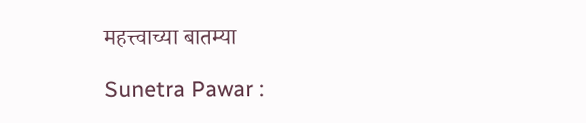महत्त्वाच्या बातम्या

Sunetra Pawar :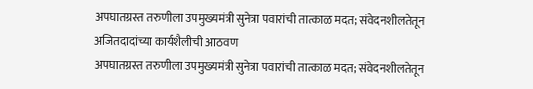अपघातग्रस्त तरुणीला उपमुख्यमंत्री सुनेत्रा पवारांची तात्काळ मदत; संवेदनशीलतेतून अजितदादांच्या कार्यशैलीची आठवण
अपघातग्रस्त तरुणीला उपमुख्यमंत्री सुनेत्रा पवारांची तात्काळ मदत; संवेदनशीलतेतून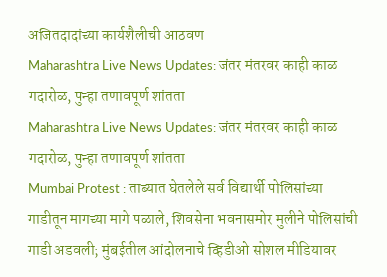अजितदादांच्या कार्यशैलीची आठवण
Maharashtra Live News Updates: जंतर मंतरवर काही काळ गदारोळ, पुन्हा तणावपूर्ण शांतता
Maharashtra Live News Updates: जंतर मंतरवर काही काळ गदारोळ, पुन्हा तणावपूर्ण शांतता
Mumbai Protest : ताब्यात घेतलेले सर्व विद्यार्थी पोलिसांच्या गाडीतून मागच्या मागे पळाले, शिवसेना भवनासमोर मुलीने पोलिसांची गाडी अडवली; मुंबईतील आंदोलनाचे व्हिडीओ सोशल मीडियावर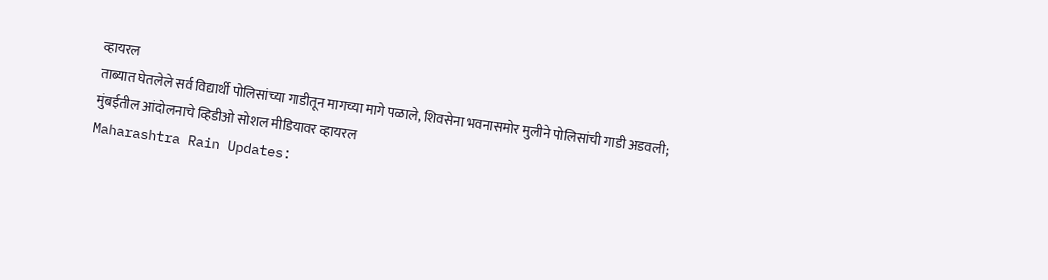व्हायरल
ताब्यात घेतलेले सर्व विद्यार्थी पोलिसांच्या गाडीतून मागच्या मागे पळाले, शिवसेना भवनासमोर मुलीने पोलिसांची गाडी अडवली; मुंबईतील आंदोलनाचे व्हिडीओ सोशल मीडियावर व्हायरल
Maharashtra Rain Updates: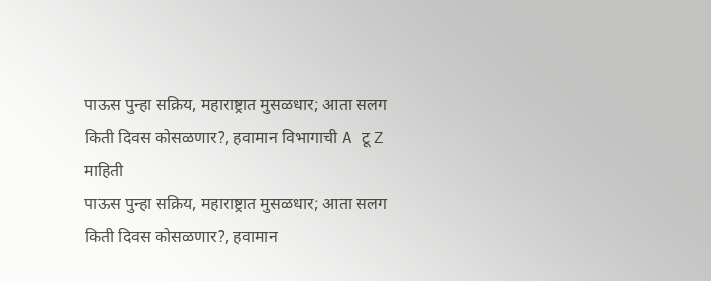पाऊस पुन्हा सक्रिय, महाराष्ट्रात मुसळधार; आता सलग किती दिवस कोसळणार?, हवामान विभागाची A टू Z माहिती
पाऊस पुन्हा सक्रिय, महाराष्ट्रात मुसळधार; आता सलग किती दिवस कोसळणार?, हवामान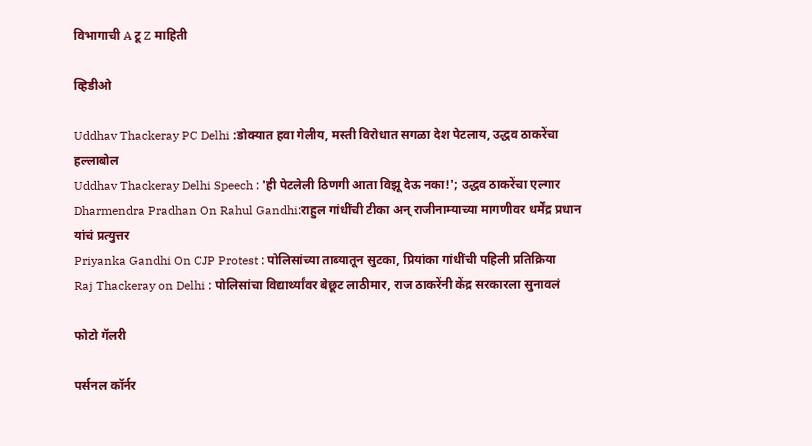विभागाची A टू Z माहिती

व्हिडीओ

Uddhav Thackeray PC Delhi :डोक्यात हवा गेलीय, मस्ती विरोधात सगळा देश पेटलाय, उद्धव ठाकरेंचा हल्लाबोल
Uddhav Thackeray Delhi Speech : 'ही पेटलेली ठिणगी आता विझू देऊ नका!'; उद्धव ठाकरेंचा एल्गार
Dharmendra Pradhan On Rahul Gandhi:राहुल गांधींची टीका अन् राजीनाम्याच्या मागणीवर धर्मेंद्र प्रधान यांचं प्रत्युत्तर
Priyanka Gandhi On CJP Protest : पोलिसांच्या ताब्यातून सुटका, प्रियांका गांधींची पहिली प्रतिक्रिया
Raj Thackeray on Delhi : पोलिसांचा विद्यार्थ्यांवर बेछूट लाठीमार, राज ठाकरेंनी केंद्र सरकारला सुनावलं

फोटो गॅलरी

पर्सनल कॉर्नर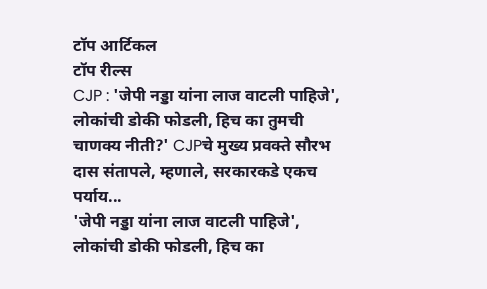टॉप आर्टिकल
टॉप रील्स
CJP : 'जेपी नड्डा यांना लाज वाटली पाहिजे', लोकांची डोकी फोडली, हिच का तुमची चाणक्य नीती?' CJPचे मुख्य प्रवक्ते सौरभ दास संतापले, म्हणाले, सरकारकडे एकच पर्याय...
'जेपी नड्डा यांना लाज वाटली पाहिजे', लोकांची डोकी फोडली, हिच का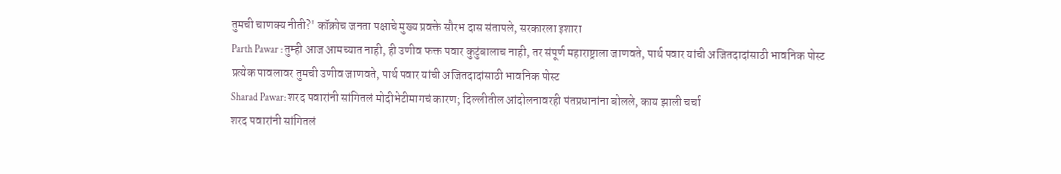तुमची चाणक्य नीती?' कॉक्रोच जनता पक्षाचे मुख्य प्रवक्ते सौरभ दास संतापले, सरकारला इशारा
Parth Pawar : तुम्ही आज आमच्यात नाही, ही उणीव फक्त पवार कुटुंबालाच नाही, तर संपूर्ण महाराष्ट्राला जाणवते, पार्थ पवार यांची अजितदादांसाठी भावनिक पोस्ट
प्रत्येक पावलावर तुमची उणीव जाणवते, पार्थ पवार यांची अजितदादांसाठी भावनिक पोस्ट
Sharad Pawar: शरद पवारांनी सांगितलं मोदीभेटीमागचं कारण; दिल्लीतील आंदोलनावरही पंतप्रधानांना बोलले, काय झाली चर्चा
शरद पवारांनी सांगितलं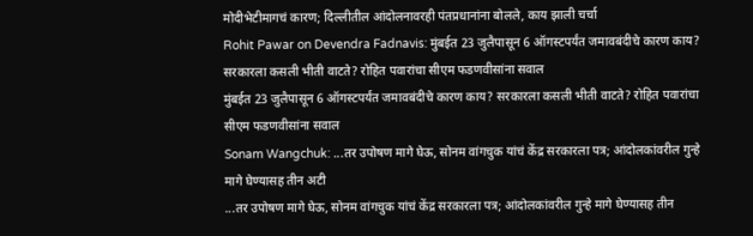मोदीभेटीमागचं कारण; दिल्लीतील आंदोलनावरही पंतप्रधानांना बोलले, काय झाली चर्चा
Rohit Pawar on Devendra Fadnavis: मुंबईत 23 जुलैपासून 6 ऑगस्टपर्यंत जमावबंदीचे कारण काय? सरकारला कसली भीती वाटते? रोहित पवारांचा सीएम फडणवीसांना सवाल
मुंबईत 23 जुलैपासून 6 ऑगस्टपर्यंत जमावबंदीचे कारण काय? सरकारला कसली भीती वाटते? रोहित पवारांचा सीएम फडणवीसांना सवाल
Sonam Wangchuk: ...तर उपोषण मागे घेऊ, सोनम वांगचुक यांचं केंद्र सरकारला पत्र; आंदोलकांवरील गुन्हे मागे घेण्यासह तीन अटी
...तर उपोषण मागे घेऊ, सोनम वांगचुक यांचं केंद्र सरकारला पत्र; आंदोलकांवरील गुन्हे मागे घेण्यासह तीन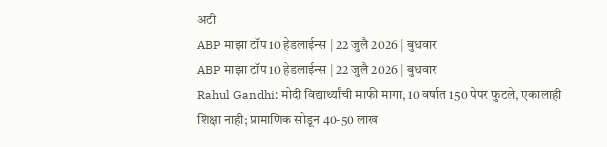अटी
ABP माझा टॉप 10 हेडलाईन्स | 22 जुलै 2026 | बुधवार
ABP माझा टॉप 10 हेडलाईन्स | 22 जुलै 2026 | बुधवार
Rahul Gandhi: मोदी विद्यार्थ्यांची माफी मागा, 10 वर्षात 150 पेपर फुटले, एकालाही शिक्षा नाही; प्रामाणिक सोडून 40-50 लाख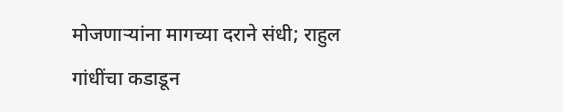मोजणाऱ्यांना मागच्या दराने संधी; राहुल गांधींचा कडाडून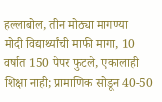हल्लाबोल, तीन मोठ्या मागण्या
मोदी विद्यार्थ्यांची माफी मागा, 10 वर्षात 150 पेपर फुटले, एकालाही शिक्षा नाही; प्रामाणिक सोडून 40-50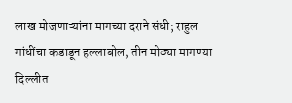लाख मोजणाऱ्यांना मागच्या दराने संधी; राहुल गांधींचा कडाडून हल्लाबोल, तीन मोठ्या मागण्या
दिल्लीत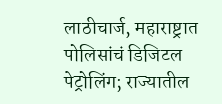लाठीचार्ज, महाराष्ट्रात पोलिसांचं डिजिटल पेट्रोलिंग; राज्यातील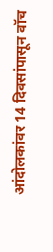आंदोलकांवर 14 दिवसांपासून वॉच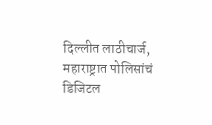दिल्लीत लाठीचार्ज, महाराष्ट्रात पोलिसांचं डिजिटल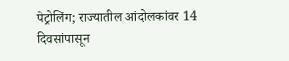पेट्रोलिंग; राज्यातील आंदोलकांवर 14 दिवसांपासून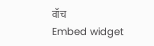वॉच
Embed widget